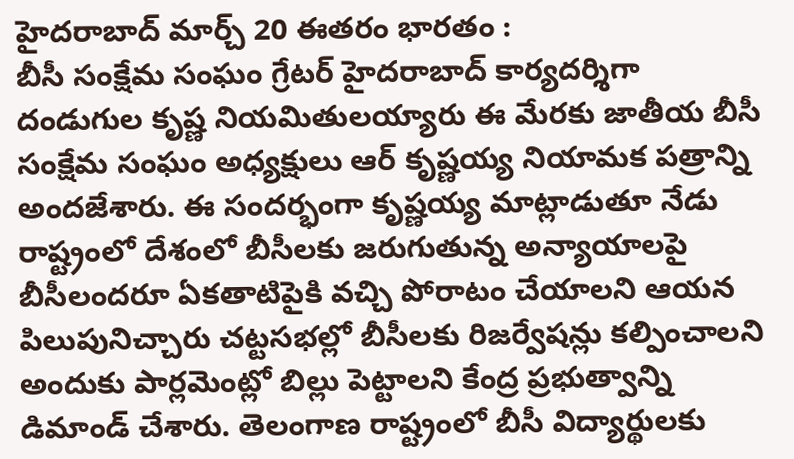హైదరాబాద్ మార్చ్ 20 ఈతరం భారతం :
బీసీ సంక్షేమ సంఘం గ్రేటర్ హైదరాబాద్ కార్యదర్శిగా దండుగుల కృష్ణ నియమితులయ్యారు ఈ మేరకు జాతీయ బీసీ సంక్షేమ సంఘం అధ్యక్షులు ఆర్ కృష్ణయ్య నియామక పత్రాన్ని అందజేశారు. ఈ సందర్భంగా కృష్ణయ్య మాట్లాడుతూ నేడు రాష్ట్రంలో దేశంలో బీసీలకు జరుగుతున్న అన్యాయాలపై బీసీలందరూ ఏకతాటిపైకి వచ్చి పోరాటం చేయాలని ఆయన పిలుపునిచ్చారు చట్టసభల్లో బీసీలకు రిజర్వేషన్లు కల్పించాలని అందుకు పార్లమెంట్లో బిల్లు పెట్టాలని కేంద్ర ప్రభుత్వాన్ని డిమాండ్ చేశారు. తెలంగాణ రాష్ట్రంలో బీసీ విద్యార్థులకు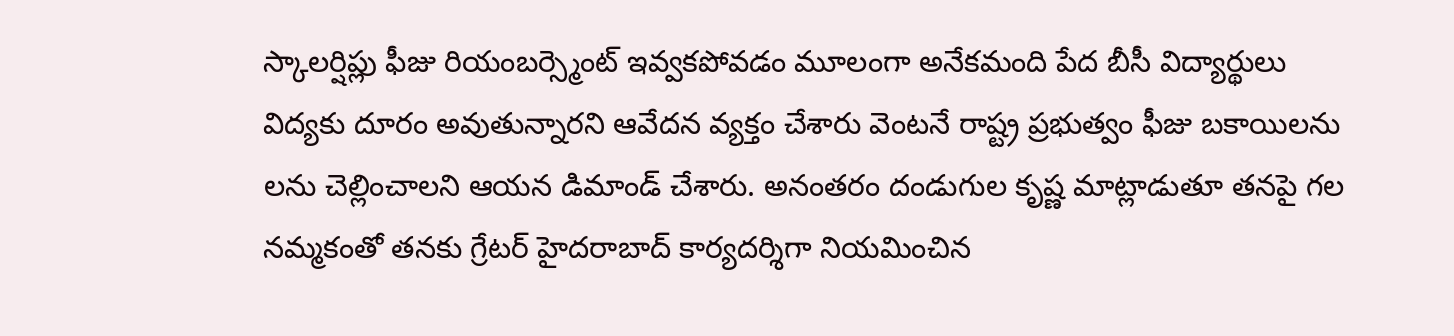స్కాలర్షిప్లు ఫీజు రియంబర్స్మెంట్ ఇవ్వకపోవడం మూలంగా అనేకమంది పేద బీసీ విద్యార్థులు విద్యకు దూరం అవుతున్నారని ఆవేదన వ్యక్తం చేశారు వెంటనే రాష్ట్ర ప్రభుత్వం ఫీజు బకాయిలను లను చెల్లించాలని ఆయన డిమాండ్ చేశారు. అనంతరం దండుగుల కృష్ణ మాట్లాడుతూ తనపై గల నమ్మకంతో తనకు గ్రేటర్ హైదరాబాద్ కార్యదర్శిగా నియమించిన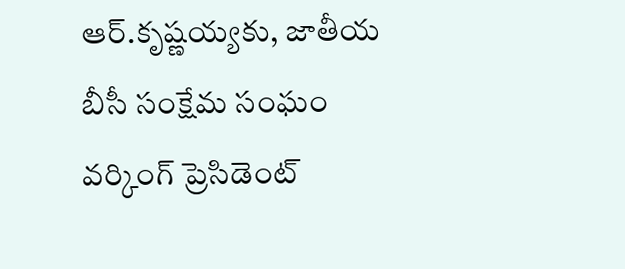ఆర్.కృష్ణయ్యకు, జాతీయ బీసీ సంక్షేమ సంఘం వర్కింగ్ ప్రెసిడెంట్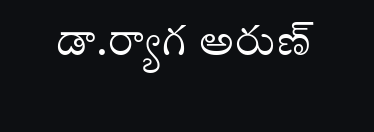డా.ర్యాగ అరుణ్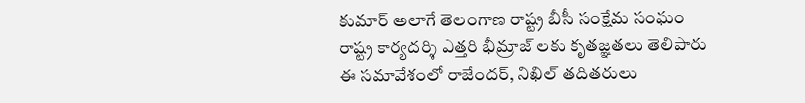కుమార్ అలాగే తెలంగాణ రాష్ట్ర బీసీ సంక్షేమ సంఘం రాష్ట్ర కార్యదర్శి ఎత్తరి భీమ్రాజ్ లకు కృతజ్ఞతలు తెలిపారు ఈ సమావేశంలో రాజేందర్, నిఖిల్ తదితరులు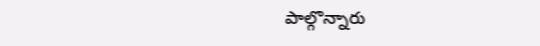పాల్గొన్నారు